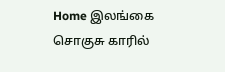Home இலங்கை சொகுசு காரில்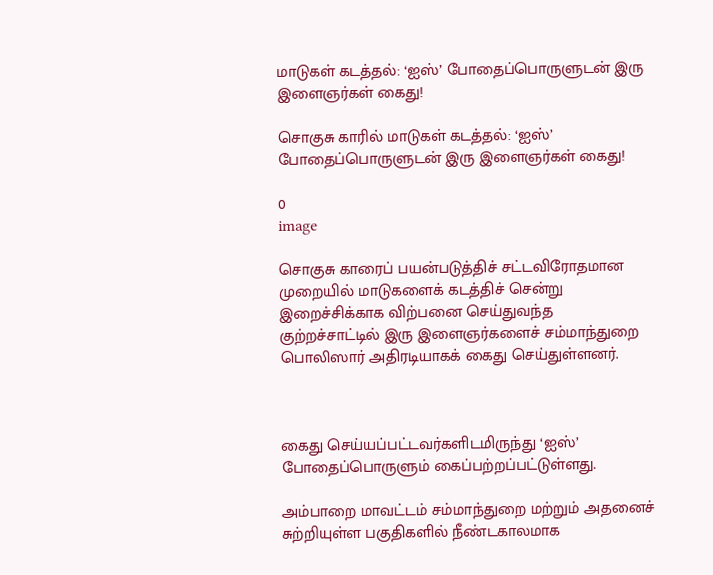மாடுகள் கடத்தல்: ‘ஐஸ்’ போதைப்பொருளுடன் இரு இளைஞர்கள் கைது!

சொகுசு காரில் மாடுகள் கடத்தல்: ‘ஐஸ்’ போதைப்பொருளுடன் இரு இளைஞர்கள் கைது!

0
image

சொகுசு காரைப் பயன்படுத்திச் சட்டவிரோதமான முறையில் மாடுகளைக் கடத்திச் சென்று இறைச்சிக்காக விற்பனை செய்துவந்த குற்றச்சாட்டில் இரு இளைஞர்களைச் சம்மாந்துறை பொலிஸார் அதிரடியாகக் கைது செய்துள்ளனர்.



கைது செய்யப்பட்டவர்களிடமிருந்து ‘ஐஸ்’ போதைப்பொருளும் கைப்பற்றப்பட்டுள்ளது.

அம்பாறை மாவட்டம் சம்மாந்துறை மற்றும் அதனைச் சுற்றியுள்ள பகுதிகளில் நீண்டகாலமாக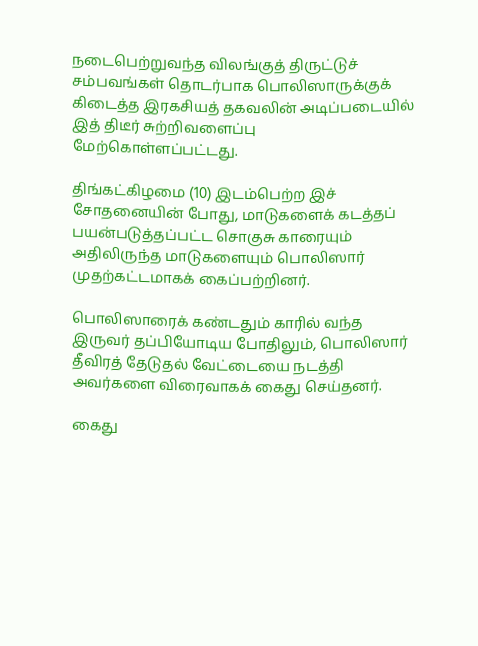நடைபெற்றுவந்த விலங்குத் திருட்டுச் சம்பவங்கள் தொடர்பாக பொலிஸாருக்குக் கிடைத்த இரகசியத் தகவலின் அடிப்படையில் இத் திடீர் சுற்றிவளைப்பு மேற்கொள்ளப்பட்டது.

திங்கட்கிழமை (10) இடம்பெற்ற இச் சோதனையின் போது, மாடுகளைக் கடத்தப் பயன்படுத்தப்பட்ட சொகுசு காரையும் அதிலிருந்த மாடுகளையும் பொலிஸார் முதற்கட்டமாகக் கைப்பற்றினர்.

பொலிஸாரைக் கண்டதும் காரில் வந்த இருவர் தப்பியோடிய போதிலும், பொலிஸார் தீவிரத் தேடுதல் வேட்டையை நடத்தி அவர்களை விரைவாகக் கைது செய்தனர்.

கைது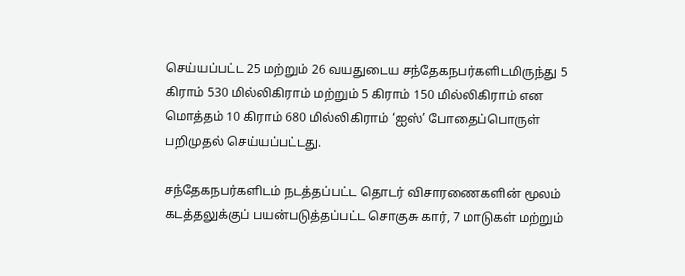செய்யப்பட்ட 25 மற்றும் 26 வயதுடைய சந்தேகநபர்களிடமிருந்து 5 கிராம் 530 மில்லிகிராம் மற்றும் 5 கிராம் 150 மில்லிகிராம் என மொத்தம் 10 கிராம் 680 மில்லிகிராம் ‘ஐஸ்’ போதைப்பொருள் பறிமுதல் செய்யப்பட்டது.

சந்தேகநபர்களிடம் நடத்தப்பட்ட தொடர் விசாரணைகளின் மூலம் கடத்தலுக்குப் பயன்படுத்தப்பட்ட சொகுசு கார், 7 மாடுகள் மற்றும்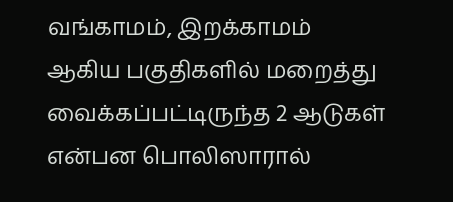வங்காமம், இறக்காமம் ஆகிய பகுதிகளில் மறைத்து வைக்கப்பட்டிருந்த 2 ஆடுகள் என்பன பொலிஸாரால்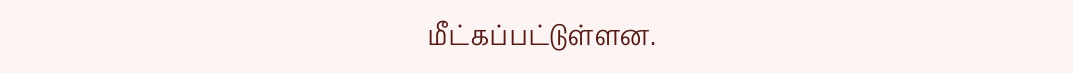மீட்கப்பட்டுள்ளன.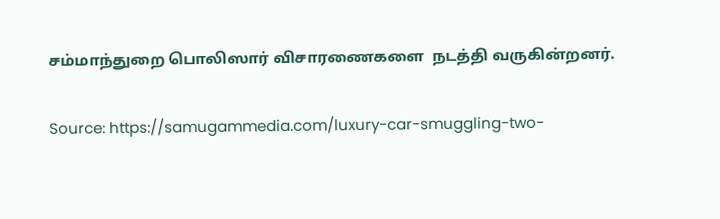சம்மாந்துறை பொலிஸார் விசாரணைகளை  நடத்தி வருகின்றனர்.

Source: https://samugammedia.com/luxury-car-smuggling-two-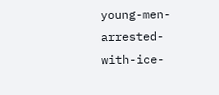young-men-arrested-with-ice-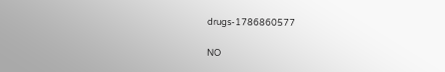drugs-1786860577

NO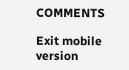COMMENTS

Exit mobile version